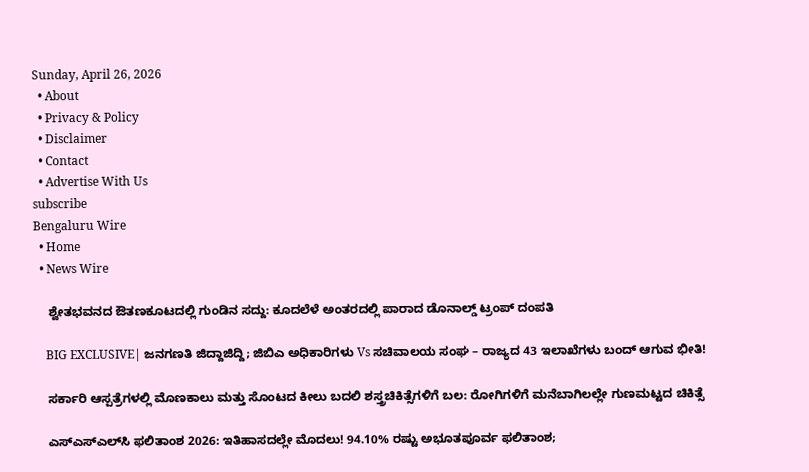Sunday, April 26, 2026
  • About
  • Privacy & Policy
  • Disclaimer
  • Contact
  • Advertise With Us
subscribe
Bengaluru Wire
  • Home
  • News Wire

    ಶ್ವೇತಭವನದ ಔತಣಕೂಟದಲ್ಲಿ ಗುಂಡಿನ ಸದ್ದು: ಕೂದಲೆಳೆ ಅಂತರದಲ್ಲಿ ಪಾರಾದ ಡೊನಾಲ್ಡ್ ಟ್ರಂಪ್ ದಂಪತಿ

    BIG EXCLUSIVE| ಜನಗಣತಿ ಜಿದ್ದಾಜಿದ್ದಿ; ಜಿಬಿಎ ಅಧಿಕಾರಿಗಳು Vs ಸಚಿವಾಲಯ ಸಂಘ – ರಾಜ್ಯದ 43 ಇಲಾಖೆಗಳು ಬಂದ್ ಆಗುವ ಭೀತಿ!

    ಸರ್ಕಾರಿ ಆಸ್ಪತ್ರೆಗಳಲ್ಲಿ ಮೊಣಕಾಲು ಮತ್ತು ಸೊಂಟದ ಕೀಲು ಬದಲಿ ಶಸ್ತ್ರಚಿಕಿತ್ಸೆಗಳಿಗೆ ಬಲ: ರೋಗಿಗಳಿಗೆ ಮನೆಬಾಗಿಲಲ್ಲೇ ಗುಣಮಟ್ಟದ ಚಿಕಿತ್ಸೆ

    ಎಸ್‌ಎಸ್‌ಎಲ್‌ಸಿ ಫಲಿತಾಂಶ 2026: ಇತಿಹಾಸದಲ್ಲೇ ಮೊದಲು! 94.10% ರಷ್ಟು ಅಭೂತಪೂರ್ವ ಫಲಿತಾಂಶ;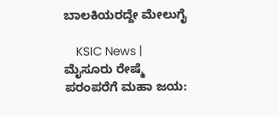ಬಾಲಕಿಯರದ್ದೇ ಮೇಲುಗೈ

    KSIC News | ಮೈಸೂರು ರೇಷ್ಮೆ ಪರಂಪರೆಗೆ ಮಹಾ ಜಯ: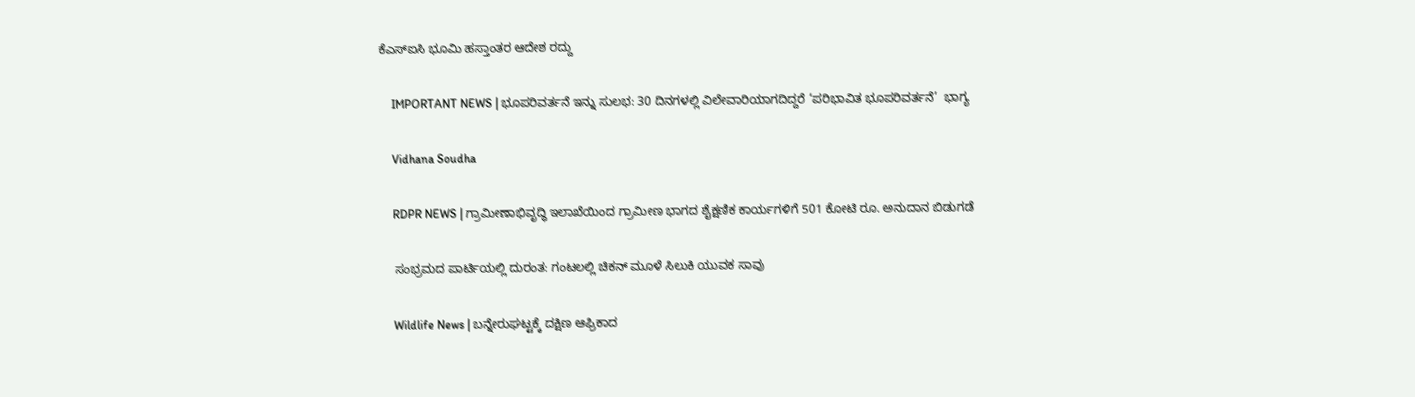ಕೆಎಸ್‌ಐಸಿ ಭೂಮಿ ಹಸ್ತಾಂತರ ಆದೇಶ ರದ್ದು

    IMPORTANT NEWS | ಭೂಪರಿವರ್ತನೆ ಇನ್ನು ಸುಲಭ: 30 ದಿನಗಳಲ್ಲಿ ವಿಲೇವಾರಿಯಾಗದಿದ್ದರೆ ‘ಪರಿಭಾವಿತ ಭೂಪರಿವರ್ತನೆ’  ಭಾಗ್ಯ

    Vidhana Soudha

    RDPR NEWS | ಗ್ರಾಮೀಣಾಭಿವೃದ್ಧಿ ಇಲಾಖೆಯಿಂದ ಗ್ರಾಮೀಣ ಭಾಗದ ಶೈಕ್ಷಣಿಕ ಕಾರ್ಯಗಳಿಗೆ‌ 501 ಕೋಟಿ ರೂ. ಅನುದಾನ ಬಿಡುಗಡೆ

    ಸಂಭ್ರಮದ ಪಾರ್ಟಿಯಲ್ಲಿ ದುರಂತ: ಗಂಟಲಲ್ಲಿ ಚಿಕನ್ ಮೂಳೆ ಸಿಲುಕಿ ಯುವಕ ಸಾವು

    Wildlife News | ಬನ್ನೇರುಘಟ್ಟಕ್ಕೆ ದಕ್ಷಿಣ ಆಫ್ರಿಕಾದ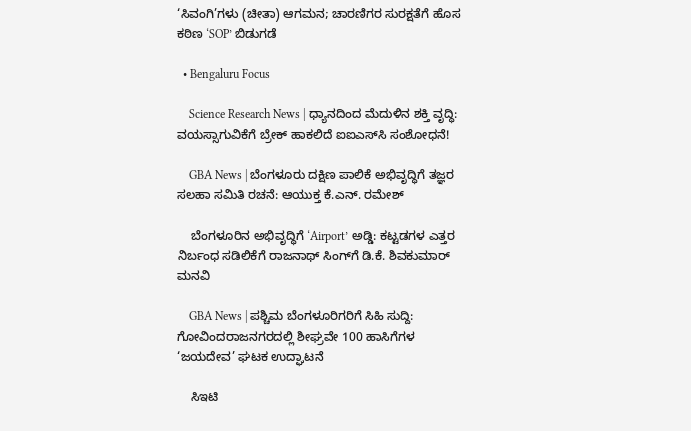‘ಸಿವಂಗಿ’ಗಳು (ಚೀತಾ) ಆಗಮನ; ಚಾರಣಿಗರ ಸುರಕ್ಷತೆಗೆ ಹೊಸ ಕಠಿಣ ‘SOP’ ಬಿಡುಗಡೆ

  • Bengaluru Focus

    Science Research News | ಧ್ಯಾನದಿಂದ ಮೆದುಳಿನ ಶಕ್ತಿ ವೃದ್ಧಿ: ವಯಸ್ಸಾಗುವಿಕೆಗೆ ಬ್ರೇಕ್ ಹಾಕಲಿದೆ ಐಐಎಸ್‌ಸಿ ಸಂಶೋಧನೆ!

    GBA News | ಬೆಂಗಳೂರು ದಕ್ಷಿಣ ಪಾಲಿಕೆ ಅಭಿವೃದ್ಧಿಗೆ ತಜ್ಞರ ಸಲಹಾ ಸಮಿತಿ ರಚನೆ: ಆಯುಕ್ತ ಕೆ.ಎನ್. ರಮೇಶ್

    ಬೆಂಗಳೂರಿನ ಅಭಿವೃದ್ಧಿಗೆ ‘Airport’ ಅಡ್ಡಿ: ಕಟ್ಟಡಗಳ ಎತ್ತರ ನಿರ್ಬಂಧ ಸಡಿಲಿಕೆಗೆ ರಾಜನಾಥ್ ಸಿಂಗ್‌ಗೆ ಡಿ.ಕೆ. ಶಿವಕುಮಾರ್ ಮನವಿ

    GBA News | ಪಶ್ಚಿಮ ಬೆಂಗಳೂರಿಗರಿಗೆ ಸಿಹಿ ಸುದ್ದಿ: ಗೋವಿಂದರಾಜನಗರದಲ್ಲಿ ಶೀಘ್ರವೇ 100 ಹಾಸಿಗೆಗಳ ‘ಜಯದೇವ’ ಘಟಕ ಉದ್ಘಾಟನೆ

    ಸಿಇಟಿ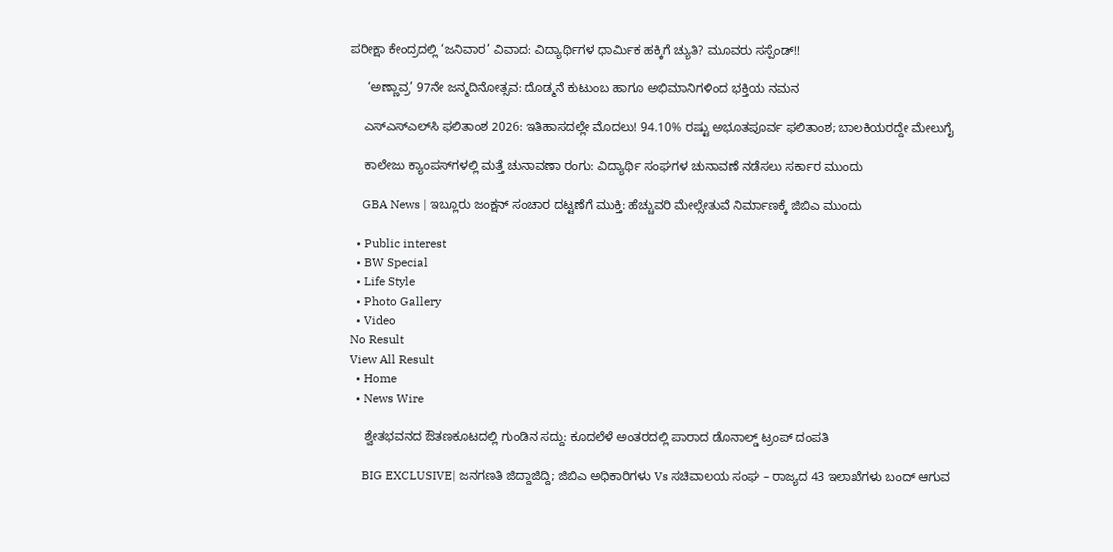ಪರೀಕ್ಷಾ ಕೇಂದ್ರದಲ್ಲಿ ‘ಜನಿವಾರ’ ವಿವಾದ: ವಿದ್ಯಾರ್ಥಿಗಳ ಧಾರ್ಮಿಕ ಹಕ್ಕಿಗೆ ಚ್ಯುತಿ? ಮೂವರು ಸಸ್ಪೆಂಡ್!!

     ‘ಅಣ್ಣಾವ್ರ’ 97ನೇ ಜನ್ಮದಿನೋತ್ಸವ: ದೊಡ್ಮನೆ ಕುಟುಂಬ ಹಾಗೂ ಅಭಿಮಾನಿಗಳಿಂದ ಭಕ್ತಿಯ ನಮನ

    ಎಸ್‌ಎಸ್‌ಎಲ್‌ಸಿ ಫಲಿತಾಂಶ 2026: ಇತಿಹಾಸದಲ್ಲೇ ಮೊದಲು! 94.10% ರಷ್ಟು ಅಭೂತಪೂರ್ವ ಫಲಿತಾಂಶ; ಬಾಲಕಿಯರದ್ದೇ ಮೇಲುಗೈ

    ಕಾಲೇಜು ಕ್ಯಾಂಪಸ್‌ಗಳಲ್ಲಿ ಮತ್ತೆ ಚುನಾವಣಾ ರಂಗು: ವಿದ್ಯಾರ್ಥಿ ಸಂಘಗಳ ಚುನಾವಣೆ ನಡೆಸಲು ಸರ್ಕಾರ ಮುಂದು

    GBA News | ಇಬ್ಲೂರು ಜಂಕ್ಷನ್ ಸಂಚಾರ ದಟ್ಟಣೆಗೆ ಮುಕ್ತಿ: ಹೆಚ್ಚುವರಿ ಮೇಲ್ಸೇತುವೆ ನಿರ್ಮಾಣಕ್ಕೆ ಜಿಬಿಎ ಮುಂದು

  • Public interest
  • BW Special
  • Life Style
  • Photo Gallery
  • Video
No Result
View All Result
  • Home
  • News Wire

    ಶ್ವೇತಭವನದ ಔತಣಕೂಟದಲ್ಲಿ ಗುಂಡಿನ ಸದ್ದು: ಕೂದಲೆಳೆ ಅಂತರದಲ್ಲಿ ಪಾರಾದ ಡೊನಾಲ್ಡ್ ಟ್ರಂಪ್ ದಂಪತಿ

    BIG EXCLUSIVE| ಜನಗಣತಿ ಜಿದ್ದಾಜಿದ್ದಿ; ಜಿಬಿಎ ಅಧಿಕಾರಿಗಳು Vs ಸಚಿವಾಲಯ ಸಂಘ – ರಾಜ್ಯದ 43 ಇಲಾಖೆಗಳು ಬಂದ್ ಆಗುವ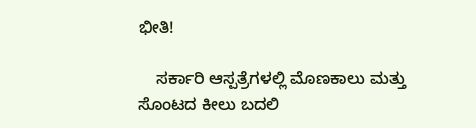ಭೀತಿ!

    ಸರ್ಕಾರಿ ಆಸ್ಪತ್ರೆಗಳಲ್ಲಿ ಮೊಣಕಾಲು ಮತ್ತು ಸೊಂಟದ ಕೀಲು ಬದಲಿ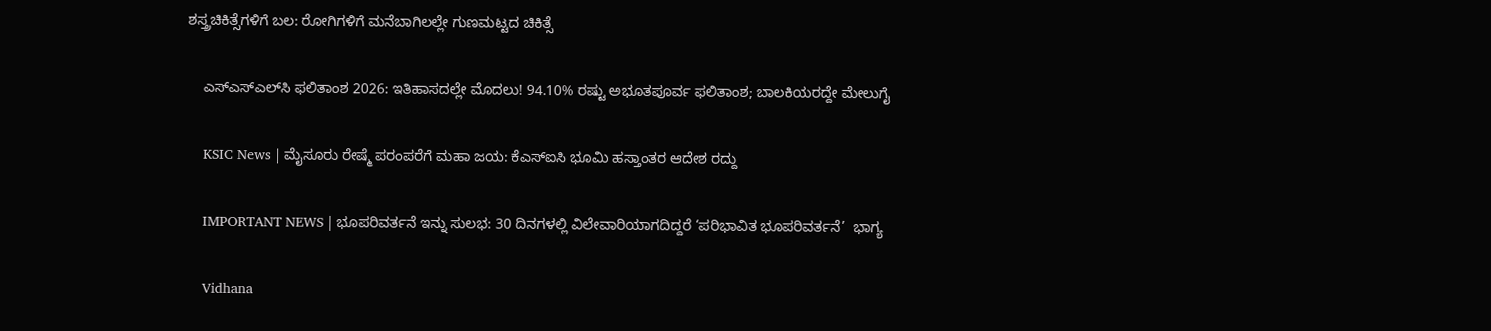ಶಸ್ತ್ರಚಿಕಿತ್ಸೆಗಳಿಗೆ ಬಲ: ರೋಗಿಗಳಿಗೆ ಮನೆಬಾಗಿಲಲ್ಲೇ ಗುಣಮಟ್ಟದ ಚಿಕಿತ್ಸೆ

    ಎಸ್‌ಎಸ್‌ಎಲ್‌ಸಿ ಫಲಿತಾಂಶ 2026: ಇತಿಹಾಸದಲ್ಲೇ ಮೊದಲು! 94.10% ರಷ್ಟು ಅಭೂತಪೂರ್ವ ಫಲಿತಾಂಶ; ಬಾಲಕಿಯರದ್ದೇ ಮೇಲುಗೈ

    KSIC News | ಮೈಸೂರು ರೇಷ್ಮೆ ಪರಂಪರೆಗೆ ಮಹಾ ಜಯ: ಕೆಎಸ್‌ಐಸಿ ಭೂಮಿ ಹಸ್ತಾಂತರ ಆದೇಶ ರದ್ದು

    IMPORTANT NEWS | ಭೂಪರಿವರ್ತನೆ ಇನ್ನು ಸುಲಭ: 30 ದಿನಗಳಲ್ಲಿ ವಿಲೇವಾರಿಯಾಗದಿದ್ದರೆ ‘ಪರಿಭಾವಿತ ಭೂಪರಿವರ್ತನೆ’  ಭಾಗ್ಯ

    Vidhana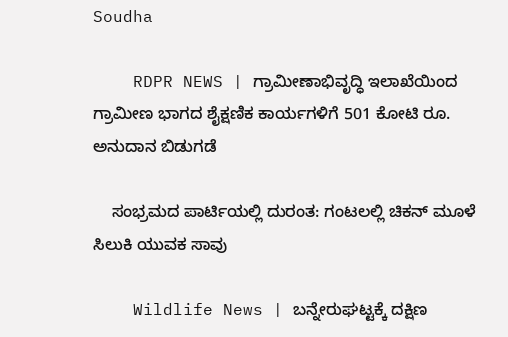Soudha

    RDPR NEWS | ಗ್ರಾಮೀಣಾಭಿವೃದ್ಧಿ ಇಲಾಖೆಯಿಂದ ಗ್ರಾಮೀಣ ಭಾಗದ ಶೈಕ್ಷಣಿಕ ಕಾರ್ಯಗಳಿಗೆ‌ 501 ಕೋಟಿ ರೂ. ಅನುದಾನ ಬಿಡುಗಡೆ

    ಸಂಭ್ರಮದ ಪಾರ್ಟಿಯಲ್ಲಿ ದುರಂತ: ಗಂಟಲಲ್ಲಿ ಚಿಕನ್ ಮೂಳೆ ಸಿಲುಕಿ ಯುವಕ ಸಾವು

    Wildlife News | ಬನ್ನೇರುಘಟ್ಟಕ್ಕೆ ದಕ್ಷಿಣ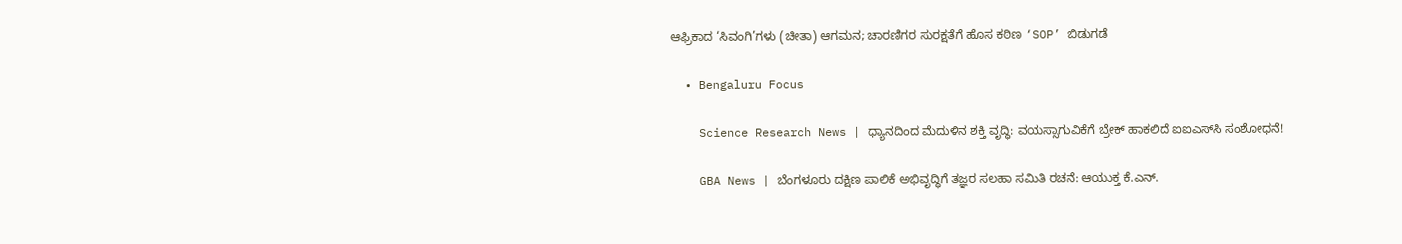ಆಫ್ರಿಕಾದ ‘ಸಿವಂಗಿ’ಗಳು (ಚೀತಾ) ಆಗಮನ; ಚಾರಣಿಗರ ಸುರಕ್ಷತೆಗೆ ಹೊಸ ಕಠಿಣ ‘SOP’ ಬಿಡುಗಡೆ

  • Bengaluru Focus

    Science Research News | ಧ್ಯಾನದಿಂದ ಮೆದುಳಿನ ಶಕ್ತಿ ವೃದ್ಧಿ: ವಯಸ್ಸಾಗುವಿಕೆಗೆ ಬ್ರೇಕ್ ಹಾಕಲಿದೆ ಐಐಎಸ್‌ಸಿ ಸಂಶೋಧನೆ!

    GBA News | ಬೆಂಗಳೂರು ದಕ್ಷಿಣ ಪಾಲಿಕೆ ಅಭಿವೃದ್ಧಿಗೆ ತಜ್ಞರ ಸಲಹಾ ಸಮಿತಿ ರಚನೆ: ಆಯುಕ್ತ ಕೆ.ಎನ್.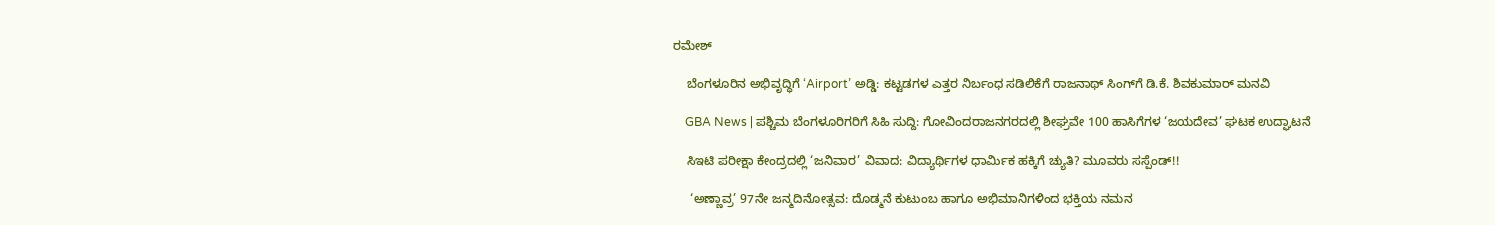ರಮೇಶ್

    ಬೆಂಗಳೂರಿನ ಅಭಿವೃದ್ಧಿಗೆ ‘Airport’ ಅಡ್ಡಿ: ಕಟ್ಟಡಗಳ ಎತ್ತರ ನಿರ್ಬಂಧ ಸಡಿಲಿಕೆಗೆ ರಾಜನಾಥ್ ಸಿಂಗ್‌ಗೆ ಡಿ.ಕೆ. ಶಿವಕುಮಾರ್ ಮನವಿ

    GBA News | ಪಶ್ಚಿಮ ಬೆಂಗಳೂರಿಗರಿಗೆ ಸಿಹಿ ಸುದ್ದಿ: ಗೋವಿಂದರಾಜನಗರದಲ್ಲಿ ಶೀಘ್ರವೇ 100 ಹಾಸಿಗೆಗಳ ‘ಜಯದೇವ’ ಘಟಕ ಉದ್ಘಾಟನೆ

    ಸಿಇಟಿ ಪರೀಕ್ಷಾ ಕೇಂದ್ರದಲ್ಲಿ ‘ಜನಿವಾರ’ ವಿವಾದ: ವಿದ್ಯಾರ್ಥಿಗಳ ಧಾರ್ಮಿಕ ಹಕ್ಕಿಗೆ ಚ್ಯುತಿ? ಮೂವರು ಸಸ್ಪೆಂಡ್!!

     ‘ಅಣ್ಣಾವ್ರ’ 97ನೇ ಜನ್ಮದಿನೋತ್ಸವ: ದೊಡ್ಮನೆ ಕುಟುಂಬ ಹಾಗೂ ಅಭಿಮಾನಿಗಳಿಂದ ಭಕ್ತಿಯ ನಮನ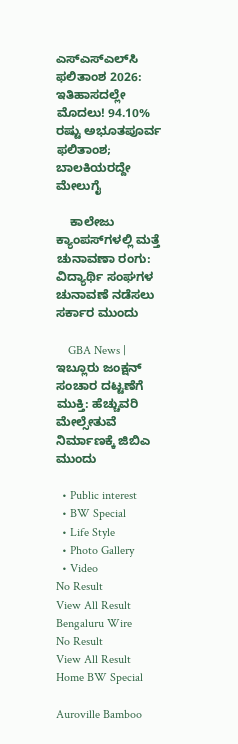ಎಸ್‌ಎಸ್‌ಎಲ್‌ಸಿ ಫಲಿತಾಂಶ 2026: ಇತಿಹಾಸದಲ್ಲೇ ಮೊದಲು! 94.10% ರಷ್ಟು ಅಭೂತಪೂರ್ವ ಫಲಿತಾಂಶ; ಬಾಲಕಿಯರದ್ದೇ ಮೇಲುಗೈ

    ಕಾಲೇಜು ಕ್ಯಾಂಪಸ್‌ಗಳಲ್ಲಿ ಮತ್ತೆ ಚುನಾವಣಾ ರಂಗು: ವಿದ್ಯಾರ್ಥಿ ಸಂಘಗಳ ಚುನಾವಣೆ ನಡೆಸಲು ಸರ್ಕಾರ ಮುಂದು

    GBA News | ಇಬ್ಲೂರು ಜಂಕ್ಷನ್ ಸಂಚಾರ ದಟ್ಟಣೆಗೆ ಮುಕ್ತಿ: ಹೆಚ್ಚುವರಿ ಮೇಲ್ಸೇತುವೆ ನಿರ್ಮಾಣಕ್ಕೆ ಜಿಬಿಎ ಮುಂದು

  • Public interest
  • BW Special
  • Life Style
  • Photo Gallery
  • Video
No Result
View All Result
Bengaluru Wire
No Result
View All Result
Home BW Special

Auroville Bamboo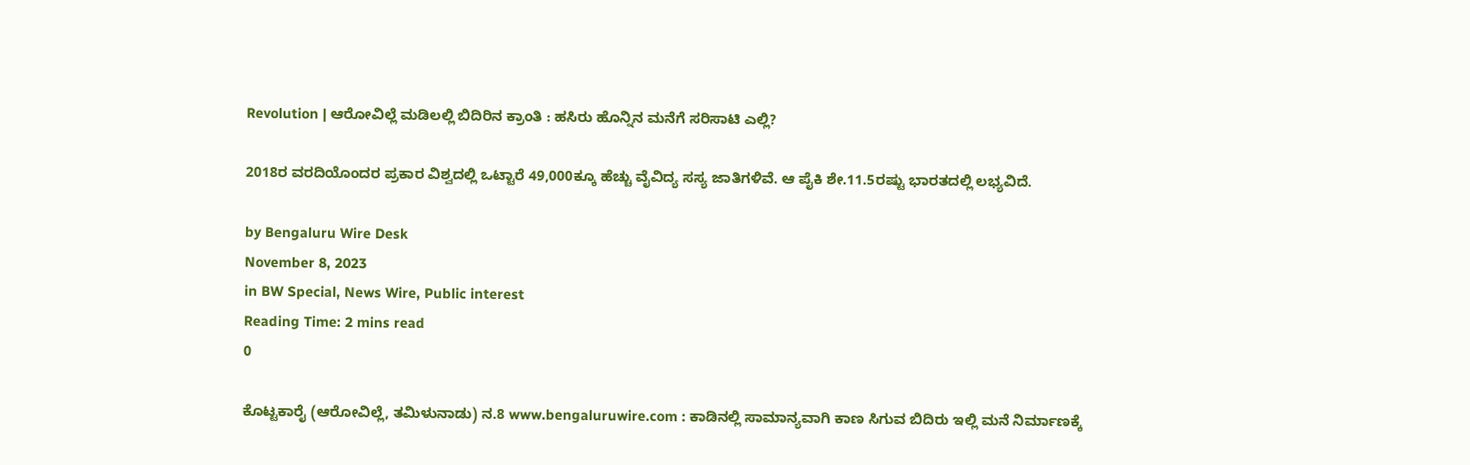Revolution | ಆರೋವಿಲ್ಲೆ ಮಡಿಲಲ್ಲಿ ಬಿದಿರಿನ ಕ್ರಾಂತಿ : ಹಸಿರು ಹೊನ್ನಿನ ಮನೆಗೆ ಸರಿಸಾಟಿ ಎಲ್ಲಿ?

2018ರ ವರದಿಯೊಂದರ ಪ್ರಕಾರ ವಿಶ್ವದಲ್ಲಿ ಒಟ್ಟಾರೆ 49,000ಕ್ಕೂ ಹೆಚ್ಚು ವೈವಿದ್ಯ ಸಸ್ಯ ಜಾತಿಗಳಿವೆ. ಆ ಪೈಕಿ ಶೇ.11.5ರಷ್ಟು ಭಾರತದಲ್ಲಿ ಲಭ್ಯವಿದೆ.

by Bengaluru Wire Desk
November 8, 2023
in BW Special, News Wire, Public interest
Reading Time: 2 mins read
0

ಕೊಟ್ಟಕಾರೈ (ಆರೋವಿಲ್ಲೆ, ತಮಿಳುನಾಡು) ನ.8 www.bengaluruwire.com : ಕಾಡಿನಲ್ಲಿ ಸಾಮಾನ್ಯವಾಗಿ ಕಾಣ ಸಿಗುವ ಬಿದಿರು ಇಲ್ಲಿ ಮನೆ ನಿರ್ಮಾಣಕ್ಕೆ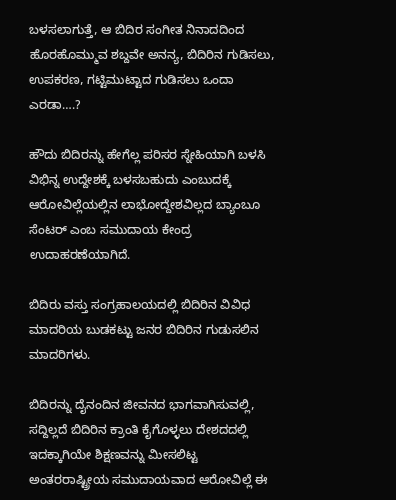ಬಳಸಲಾಗುತ್ತೆ, ಆ ಬಿದಿರ ಸಂಗೀತ ನಿನಾದದಿಂದ ಹೊರಹೊಮ್ಮುವ ಶಬ್ದವೇ ಅನನ್ಯ, ಬಿದಿರಿನ ಗುಡಿಸಲು, ಉಪಕರಣ, ಗಟ್ಟಿಮುಟ್ಟಾದ ಗುಡಿಸಲು ಒಂದಾ ಎರಡಾ….?

ಹೌದು ಬಿದಿರನ್ನು ಹೇಗೆಲ್ಲ ಪರಿಸರ ಸ್ನೇಹಿಯಾಗಿ ಬಳಸಿ ವಿಭಿನ್ನ ಉದ್ದೇಶಕ್ಕೆ ಬಳಸಬಹುದು ಎಂಬುದಕ್ಕೆ ಆರೋವಿಲ್ಲೆಯಲ್ಲಿನ ಲಾಭೋದ್ದೇಶವಿಲ್ಲದ ಬ್ಯಾಂಬೂ ಸೆಂಟರ್ ಎಂಬ ಸಮುದಾಯ ಕೇಂದ್ರ ಉದಾಹರಣೆಯಾಗಿದೆ.

ಬಿದಿರು ವಸ್ತು ಸಂಗ್ರಹಾಲಯದಲ್ಲಿ ಬಿದಿರಿನ ವಿವಿಧ ಮಾದರಿಯ ಬುಡಕಟ್ಟು ಜನರ ಬಿದಿರಿನ ಗುಡುಸಲಿನ ಮಾದರಿಗಳು.

ಬಿದಿರನ್ನು ದೈನಂದಿನ ಜೀವನದ ಭಾಗವಾಗಿಸುವಲ್ಲಿ, ಸದ್ದಿಲ್ಲದೆ ಬಿದಿರಿನ ಕ್ರಾಂತಿ ಕೈಗೊಳ್ಳಲು ದೇಶದದಲ್ಲಿ ಇದಕ್ಕಾಗಿಯೇ ಶಿಕ್ಷಣವನ್ನು ಮೀಸಲಿಟ್ಟ ಅಂತರರಾಷ್ಟ್ರೀಯ ಸಮುದಾಯವಾದ ಆರೋವಿಲ್ಲೆ ಈ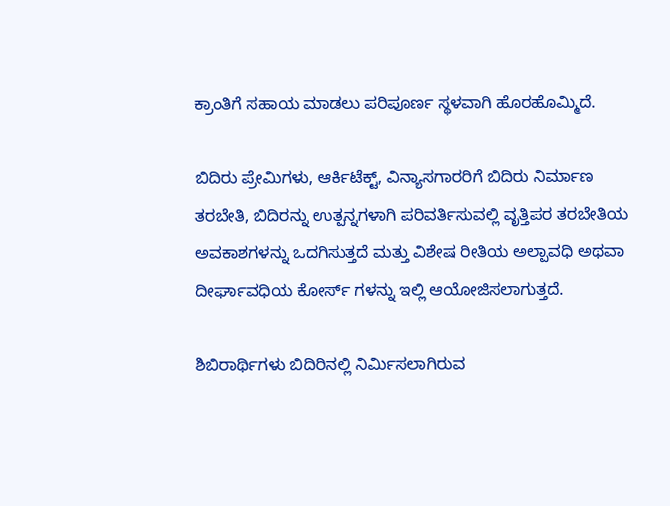ಕ್ರಾಂತಿಗೆ ಸಹಾಯ ಮಾಡಲು ಪರಿಪೂರ್ಣ ಸ್ಥಳವಾಗಿ ಹೊರಹೊಮ್ಮಿದೆ.

ಬಿದಿರು ಪ್ರೇಮಿಗಳು, ಆರ್ಕಿಟೆಕ್ಟ್, ವಿನ್ಯಾಸಗಾರರಿಗೆ ಬಿದಿರು ನಿರ್ಮಾಣ ತರಬೇತಿ, ಬಿದಿರನ್ನು ಉತ್ಪನ್ನಗಳಾಗಿ ಪರಿವರ್ತಿಸುವಲ್ಲಿ ವೃತ್ತಿಪರ ತರಬೇತಿಯ ಅವಕಾಶಗಳನ್ನು ಒದಗಿಸುತ್ತದೆ ಮತ್ತು ವಿಶೇಷ ರೀತಿಯ ಅಲ್ಪಾವಧಿ ಅಥವಾ ದೀರ್ಘಾವಧಿಯ ಕೋರ್ಸ್ ಗಳನ್ನು ಇಲ್ಲಿ ಆಯೋಜಿಸಲಾಗುತ್ತದೆ.

ಶಿಬಿರಾರ್ಥಿಗಳು ಬಿದಿರಿನಲ್ಲಿ ನಿರ್ಮಿಸಲಾಗಿರುವ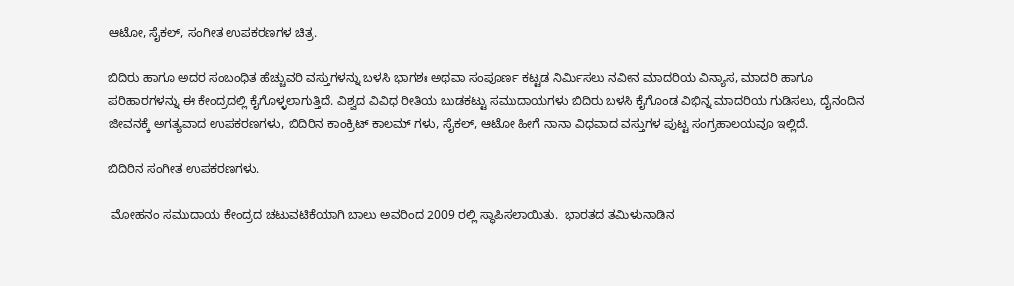ಆಟೋ, ಸೈಕಲ್, ಸಂಗೀತ ಉಪಕರಣಗಳ ಚಿತ್ರ.

ಬಿದಿರು ಹಾಗೂ ಅದರ ಸಂಬಂಧಿತ ಹೆಚ್ಚುವರಿ ವಸ್ತುಗಳನ್ನು ಬಳಸಿ ಭಾಗಶಃ ಅಥವಾ ಸಂಪೂರ್ಣ ಕಟ್ಟಡ ನಿರ್ಮಿಸಲು ನವೀನ ಮಾದರಿಯ ವಿನ್ಯಾಸ, ಮಾದರಿ ಹಾಗೂ ಪರಿಹಾರಗಳನ್ನು ಈ ಕೇಂದ್ರದಲ್ಲಿ ಕೈಗೊಳ್ಳಲಾಗುತ್ತಿದೆ. ವಿಶ್ವದ ವಿವಿಧ ರೀತಿಯ ಬುಡಕಟ್ಟು ಸಮುದಾಯಗಳು ಬಿದಿರು ಬಳಸಿ ಕೈಗೊಂಡ ವಿಭಿನ್ನ ಮಾದರಿಯ ಗುಡಿಸಲು, ದೈನಂದಿನ ಜೀವನಕ್ಕೆ ಅಗತ್ಯವಾದ ಉಪಕರಣಗಳು, ಬಿದಿರಿನ ಕಾಂಕ್ರಿಟ್ ಕಾಲಮ್ ಗಳು, ಸೈಕಲ್, ಆಟೋ ಹೀಗೆ ನಾನಾ ವಿಧವಾದ ವಸ್ತುಗಳ ಪುಟ್ಟ ಸಂಗ್ರಹಾಲಯವೂ ಇಲ್ಲಿದೆ.

ಬಿದಿರಿನ ಸಂಗೀತ ಉಪಕರಣಗಳು.

 ಮೋಹನಂ ಸಮುದಾಯ ಕೇಂದ್ರದ ಚಟುವಟಿಕೆಯಾಗಿ ಬಾಲು ಅವರಿಂದ 2009 ರಲ್ಲಿ ಸ್ಥಾಪಿಸಲಾಯಿತು.  ಭಾರತದ ತಮಿಳುನಾಡಿನ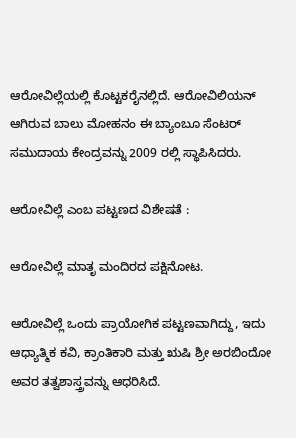ಆರೋವಿಲ್ಲೆಯಲ್ಲಿ ಕೊಟ್ಟಕರೈನಲ್ಲಿದೆ. ಆರೋವಿಲಿಯನ್ ಆಗಿರುವ ಬಾಲು ಮೋಹನಂ ಈ ಬ್ಯಾಂಬೂ ಸೆಂಟರ್ ಸಮುದಾಯ ಕೇಂದ್ರವನ್ನು 2009 ರಲ್ಲಿ ಸ್ಥಾಪಿಸಿದರು.

ಆರೋವಿಲ್ಲೆ ಎಂಬ ಪಟ್ಟಣದ ವಿಶೇಷತೆ :

ಆರೋವಿಲ್ಲೆ ಮಾತೃ ಮಂದಿರದ ಪಕ್ಷಿನೋಟ.

ಆರೋವಿಲ್ಲೆ ಒಂದು ಪ್ರಾಯೋಗಿಕ ಪಟ್ಟಣವಾಗಿದ್ದು, ಇದು ಆಧ್ಯಾತ್ಮಿಕ ಕವಿ, ಕ್ರಾಂತಿಕಾರಿ ಮತ್ತು ಋಷಿ ಶ್ರೀ ಅರಬಿಂದೋ ಅವರ ತತ್ವಶಾಸ್ತ್ರವನ್ನು ಆಧರಿಸಿದೆ.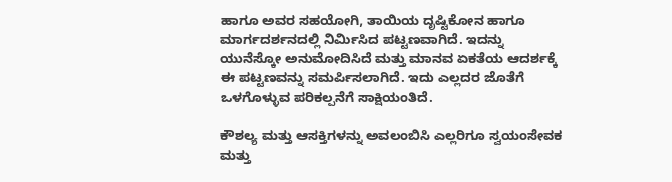ಹಾಗೂ ಅವರ ಸಹಯೋಗಿ, ತಾಯಿಯ ದೃಷ್ಟಿಕೋನ ಹಾಗೂ ಮಾರ್ಗದರ್ಶನದಲ್ಲಿ ನಿರ್ಮಿಸಿದ ಪಟ್ಟಣವಾಗಿದೆ. ಇದನ್ನು ಯುನೆಸ್ಕೋ ಅನುಮೋದಿಸಿದೆ ಮತ್ತು ಮಾನವ ಏಕತೆಯ ಆದರ್ಶಕ್ಕೆ ಈ ಪಟ್ಟಣವನ್ನು ಸಮರ್ಪಿಸಲಾಗಿದೆ. ಇದು ಎಲ್ಲದರ ಜೊತೆಗೆ ಒಳಗೊಳ್ಳುವ ಪರಿಕಲ್ಪನೆಗೆ ಸಾಕ್ಷಿಯಂತಿದೆ.

ಕೌಶಲ್ಯ ಮತ್ತು ಆಸಕ್ತಿಗಳನ್ನು ಅವಲಂಬಿಸಿ ಎಲ್ಲರಿಗೂ ಸ್ವಯಂಸೇವಕ ಮತ್ತು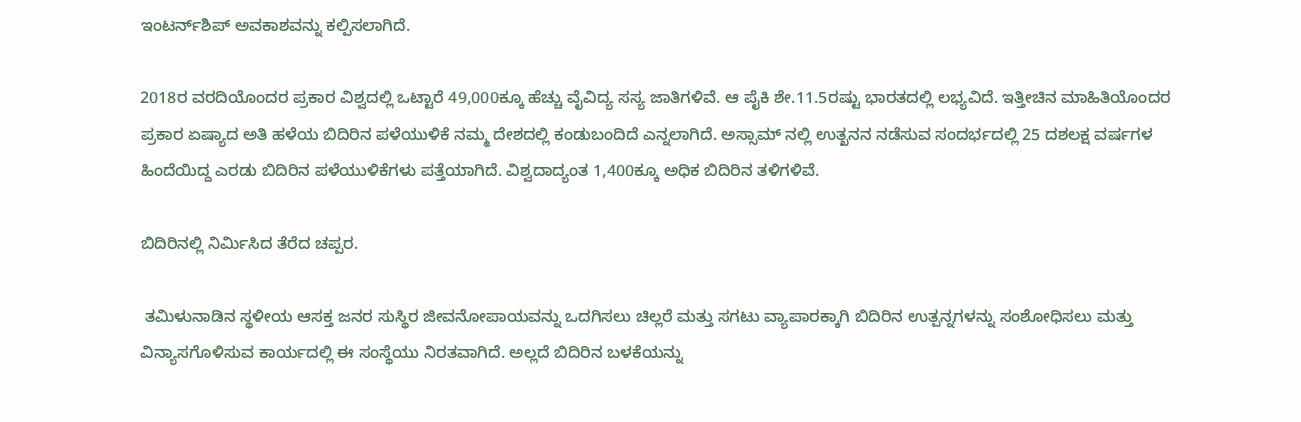ಇಂಟರ್ನ್‌ಶಿಪ್ ಅವಕಾಶವನ್ನು‌ ಕಲ್ಪಿಸಲಾಗಿದೆ.

2018ರ ವರದಿಯೊಂದರ ಪ್ರಕಾರ ವಿಶ್ವದಲ್ಲಿ ಒಟ್ಟಾರೆ 49,000ಕ್ಕೂ ಹೆಚ್ಚು ವೈವಿದ್ಯ ಸಸ್ಯ ಜಾತಿಗಳಿವೆ. ಆ ಪೈಕಿ ಶೇ.11.5ರಷ್ಟು ಭಾರತದಲ್ಲಿ ಲಭ್ಯವಿದೆ. ಇತ್ತೀಚಿನ ಮಾಹಿತಿಯೊಂದರ ಪ್ರಕಾರ ಏಷ್ಯಾದ ಅತಿ ಹಳೆಯ ಬಿದಿರಿನ ಪಳೆಯುಳಿಕೆ ನಮ್ಮ ದೇಶದಲ್ಲಿ ಕಂಡುಬಂದಿದೆ ಎನ್ನಲಾಗಿದೆ. ಅಸ್ಸಾಮ್ ನಲ್ಲಿ ಉತ್ಖನನ ನಡೆಸುವ ಸಂದರ್ಭದಲ್ಲಿ 25 ದಶಲಕ್ಷ ವರ್ಷಗಳ ಹಿಂದೆಯಿದ್ದ ಎರಡು ಬಿದಿರಿನ ಪಳೆಯುಳಿಕೆಗಳು ಪತ್ತೆಯಾಗಿದೆ. ವಿಶ್ವದಾದ್ಯಂತ 1,400ಕ್ಕೂ ಅಧಿಕ ಬಿದಿರಿನ ತಳಿಗಳಿವೆ.

ಬಿದಿರಿನಲ್ಲಿ ನಿರ್ಮಿಸಿದ ತೆರೆದ ಚಪ್ಪರ.

 ತಮಿಳುನಾಡಿನ ಸ್ಥಳೀಯ ಆಸಕ್ತ ಜನರ ಸುಸ್ಥಿರ ಜೀವನೋಪಾಯವನ್ನು ಒದಗಿಸಲು ಚಿಲ್ಲರೆ ಮತ್ತು ಸಗಟು ವ್ಯಾಪಾರಕ್ಕಾಗಿ ಬಿದಿರಿನ ಉತ್ಪನ್ನಗಳನ್ನು ಸಂಶೋಧಿಸಲು ಮತ್ತು ವಿನ್ಯಾಸಗೊಳಿಸುವ ಕಾರ್ಯದಲ್ಲಿ ಈ ಸಂಸ್ಥೆಯು ನಿರತವಾಗಿದೆ. ಅಲ್ಲದೆ ಬಿದಿರಿನ ಬಳಕೆಯನ್ನು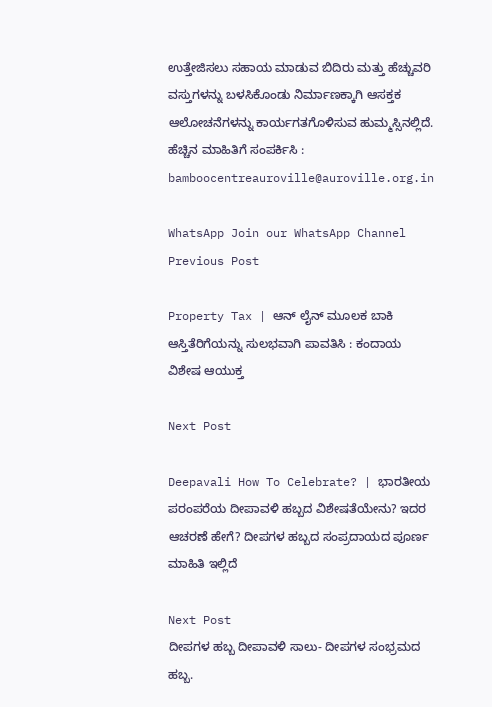ಉತ್ತೇಜಿಸಲು ಸಹಾಯ ಮಾಡುವ ಬಿದಿರು ಮತ್ತು ಹೆಚ್ಚುವರಿ ವಸ್ತುಗಳನ್ನು ಬಳಸಿಕೊಂಡು ನಿರ್ಮಾಣಕ್ಕಾಗಿ ಆಸಕ್ತಕ ಆಲೋಚನೆಗಳನ್ನು ಕಾರ್ಯಗತಗೊಳಿಸುವ ಹುಮ್ಮಸ್ಸಿನಲ್ಲಿದೆ. ಹೆಚ್ಚಿನ ಮಾಹಿತಿಗೆ ಸಂಪರ್ಕಿಸಿ : bamboocentreauroville@auroville.org.in

WhatsApp Join our WhatsApp Channel
Previous Post

Property Tax | ಆನ್ ಲೈನ್ ಮೂಲಕ ಬಾಕಿ ಆಸ್ತಿತೆರಿಗೆಯನ್ನು ಸುಲಭವಾಗಿ ಪಾವತಿಸಿ : ಕಂದಾಯ ವಿಶೇಷ ಆಯುಕ್ತ

Next Post

Deepavali How To Celebrate? | ಭಾರತೀಯ ಪರಂಪರೆಯ ದೀಪಾವಳಿ ಹಬ್ಬದ ವಿಶೇಷತೆಯೇನು? ಇದರ ಆಚರಣೆ ಹೇಗೆ? ದೀಪಗಳ ಹಬ್ಬದ ಸಂಪ್ರದಾಯದ ಪೂರ್ಣ ಮಾಹಿತಿ ಇಲ್ಲಿದೆ

Next Post
ದೀಪಗಳ ಹಬ್ಬ ದೀಪಾವಳಿ ಸಾಲು- ದೀಪಗಳ ಸಂಭ್ರಮದ ಹಬ್ಬ.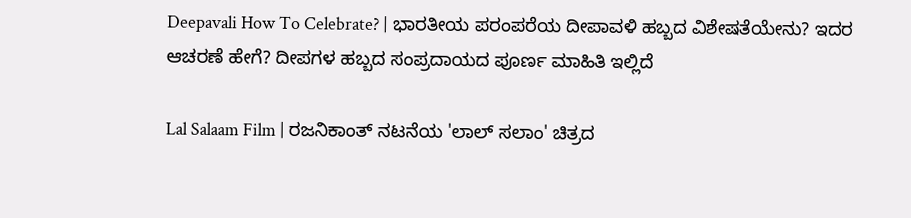Deepavali How To Celebrate? | ಭಾರತೀಯ ಪರಂಪರೆಯ ದೀಪಾವಳಿ ಹಬ್ಬದ ವಿಶೇಷತೆಯೇನು? ಇದರ ಆಚರಣೆ ಹೇಗೆ? ದೀಪಗಳ ಹಬ್ಬದ ಸಂಪ್ರದಾಯದ ಪೂರ್ಣ ಮಾಹಿತಿ ಇಲ್ಲಿದೆ

Lal Salaam Film | ರಜನಿಕಾಂತ್ ನಟನೆಯ 'ಲಾಲ್ ಸಲಾಂ' ಚಿತ್ರದ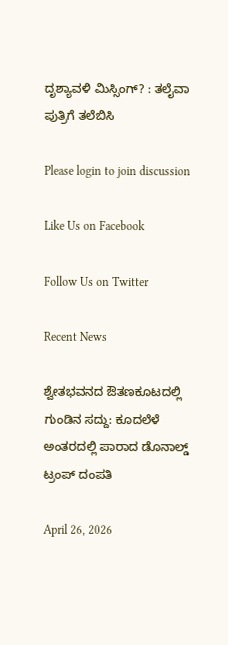ದೃಶ್ಯಾವಳಿ ಮಿಸ್ಸಿಂಗ್? : ತಲೈವಾ ಪುತ್ರಿಗೆ ತಲೆಬಿಸಿ

Please login to join discussion

Like Us on Facebook

Follow Us on Twitter

Recent News

ಶ್ವೇತಭವನದ ಔತಣಕೂಟದಲ್ಲಿ ಗುಂಡಿನ ಸದ್ದು: ಕೂದಲೆಳೆ ಅಂತರದಲ್ಲಿ ಪಾರಾದ ಡೊನಾಲ್ಡ್ ಟ್ರಂಪ್ ದಂಪತಿ

April 26, 2026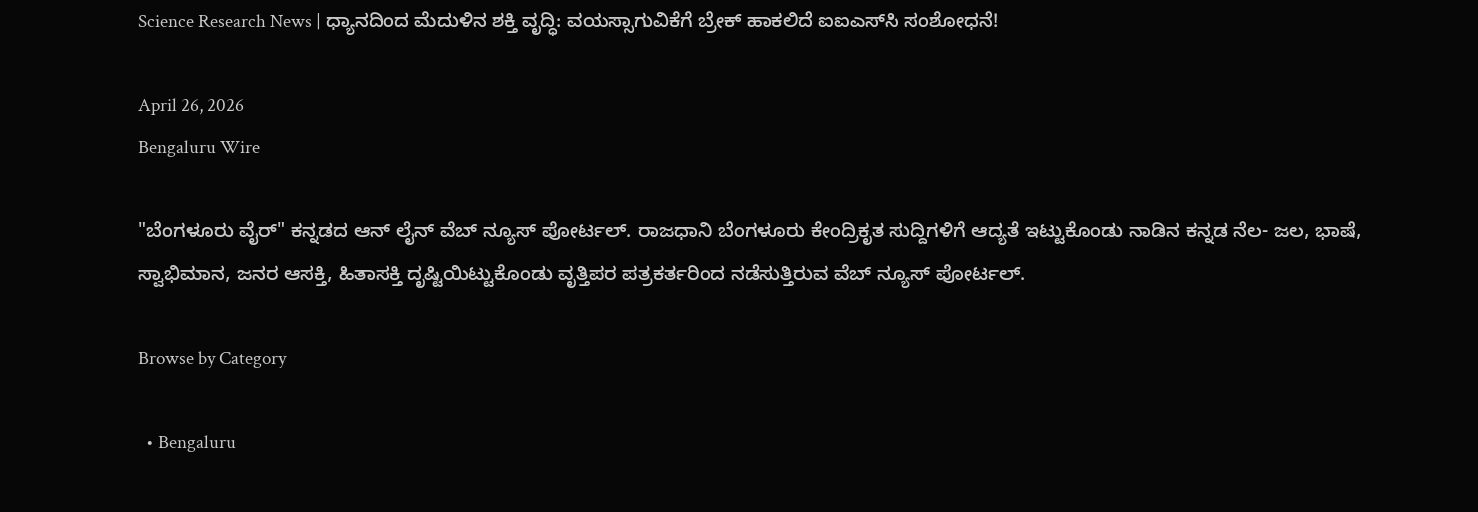Science Research News | ಧ್ಯಾನದಿಂದ ಮೆದುಳಿನ ಶಕ್ತಿ ವೃದ್ಧಿ: ವಯಸ್ಸಾಗುವಿಕೆಗೆ ಬ್ರೇಕ್ ಹಾಕಲಿದೆ ಐಐಎಸ್‌ಸಿ ಸಂಶೋಧನೆ!

April 26, 2026
Bengaluru Wire

"ಬೆಂಗಳೂರು ವೈರ್" ಕನ್ನಡದ ಆನ್ ಲೈನ್ ವೆಬ್ ನ್ಯೂಸ್ ಪೋರ್ಟಲ್. ರಾಜಧಾನಿ ಬೆಂಗಳೂರು ಕೇಂದ್ರಿಕೃತ ಸುದ್ದಿಗಳಿಗೆ ಆದ್ಯತೆ ಇಟ್ಟುಕೊಂಡು ನಾಡಿನ ಕನ್ನಡ ನೆಲ- ಜಲ, ಭಾಷೆ, ಸ್ವಾಭಿಮಾನ, ಜನರ ಆಸಕ್ತಿ, ಹಿತಾಸಕ್ತಿ ದೃಷ್ಟಿಯಿಟ್ಟುಕೊಂಡು ವೃತ್ತಿಪರ ಪತ್ರಕರ್ತರಿಂದ ನಡೆಸುತ್ತಿರುವ ವೆಬ್ ನ್ಯೂಸ್ ಪೋರ್ಟಲ್.

Browse by Category

  • Bengaluru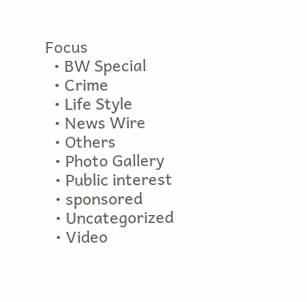Focus
  • BW Special
  • Crime
  • Life Style
  • News Wire
  • Others
  • Photo Gallery
  • Public interest
  • sponsored
  • Uncategorized
  • Video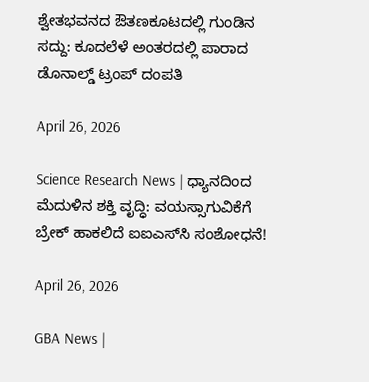ಶ್ವೇತಭವನದ ಔತಣಕೂಟದಲ್ಲಿ ಗುಂಡಿನ ಸದ್ದು: ಕೂದಲೆಳೆ ಅಂತರದಲ್ಲಿ ಪಾರಾದ ಡೊನಾಲ್ಡ್ ಟ್ರಂಪ್ ದಂಪತಿ

April 26, 2026

Science Research News | ಧ್ಯಾನದಿಂದ ಮೆದುಳಿನ ಶಕ್ತಿ ವೃದ್ಧಿ: ವಯಸ್ಸಾಗುವಿಕೆಗೆ ಬ್ರೇಕ್ ಹಾಕಲಿದೆ ಐಐಎಸ್‌ಸಿ ಸಂಶೋಧನೆ!

April 26, 2026

GBA News |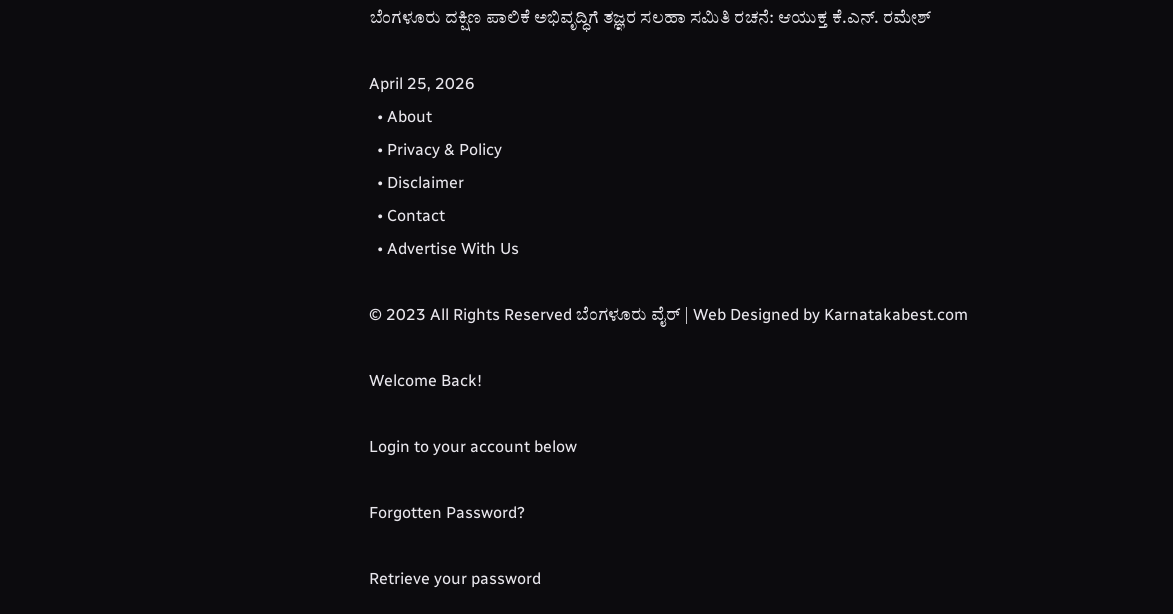ಬೆಂಗಳೂರು ದಕ್ಷಿಣ ಪಾಲಿಕೆ ಅಭಿವೃದ್ಧಿಗೆ ತಜ್ಞರ ಸಲಹಾ ಸಮಿತಿ ರಚನೆ: ಆಯುಕ್ತ ಕೆ.ಎನ್. ರಮೇಶ್

April 25, 2026
  • About
  • Privacy & Policy
  • Disclaimer
  • Contact
  • Advertise With Us

© 2023 All Rights Reserved ಬೆಂಗಳೂರು ವೈರ್‌ | Web Designed by Karnatakabest.com

Welcome Back!

Login to your account below

Forgotten Password?

Retrieve your password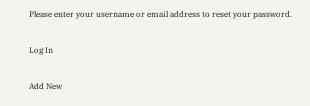Please enter your username or email address to reset your password.

Log In

Add New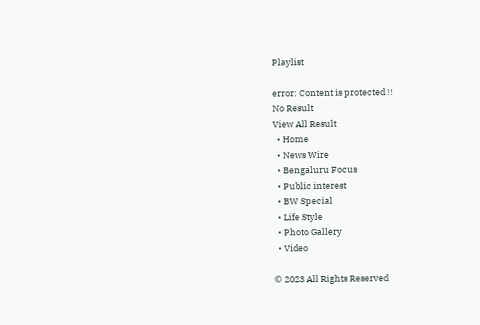Playlist

error: Content is protected !!
No Result
View All Result
  • Home
  • News Wire
  • Bengaluru Focus
  • Public interest
  • BW Special
  • Life Style
  • Photo Gallery
  • Video

© 2023 All Rights Reserved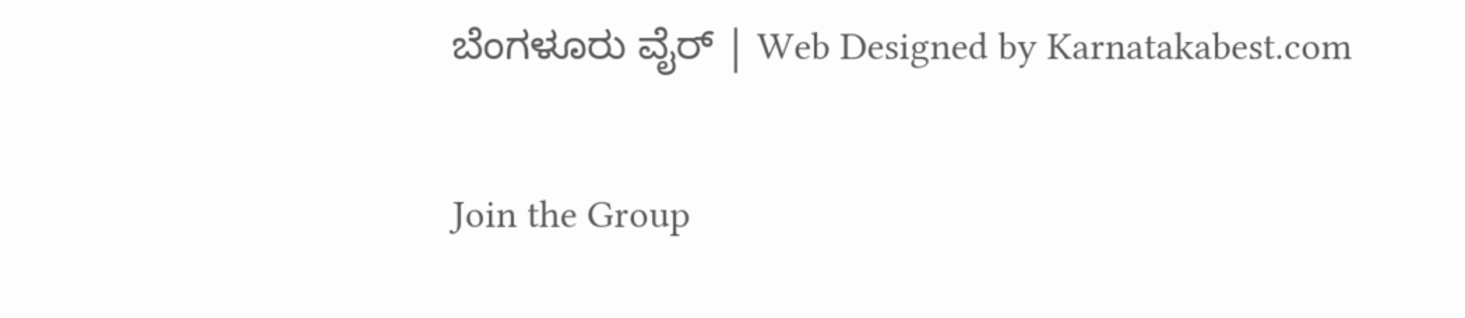ಬೆಂಗಳೂರು ವೈರ್‌ | Web Designed by Karnatakabest.com

Join the Group